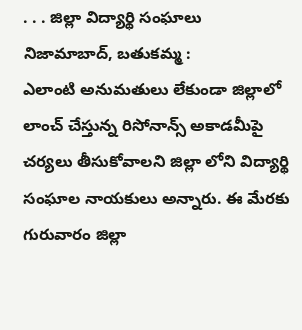. . . జిల్లా విద్యార్థి సంఘాలు
నిజామాబాద్, బతుకమ్మ :
ఎలాంటి అనుమతులు లేకుండా జిల్లాలో లాంచ్ చేస్తున్న రిసోనాన్స్ అకాడమీపై చర్యలు తీసుకోవాలని జిల్లా లోని విద్యార్థి సంఘాల నాయకులు అన్నారు. ఈ మేరకు గురువారం జిల్లా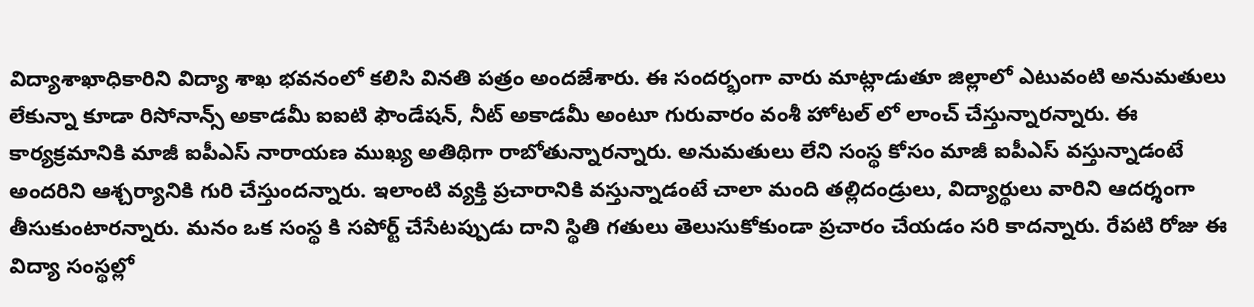విద్యాశాఖాధికారిని విద్యా శాఖ భవనంలో కలిసి వినతి పత్రం అందజేశారు. ఈ సందర్భంగా వారు మాట్లాడుతూ జిల్లాలో ఎటువంటి అనుమతులు లేకున్నా కూడా రిసోనాన్స్ అకాడమీ ఐఐటి ఫౌండేషన్, నీట్ అకాడమీ అంటూ గురువారం వంశీ హోటల్ లో లాంచ్ చేస్తున్నారన్నారు. ఈ కార్యక్రమానికి మాజీ ఐపీఎస్ నారాయణ ముఖ్య అతిథిగా రాబోతున్నారన్నారు. అనుమతులు లేని సంస్థ కోసం మాజీ ఐపీఎస్ వస్తున్నాడంటే అందరిని ఆశ్చర్యానికి గురి చేస్తుందన్నారు. ఇలాంటి వ్యక్తి ప్రచారానికి వస్తున్నాడంటే చాలా మంది తల్లిదండ్రులు, విద్యార్థులు వారిని ఆదర్శంగా తీసుకుంటారన్నారు. మనం ఒక సంస్థ కి సపోర్ట్ చేసేటప్పుడు దాని స్థితి గతులు తెలుసుకోకుండా ప్రచారం చేయడం సరి కాదన్నారు. రేపటి రోజు ఈ విద్యా సంస్థల్లో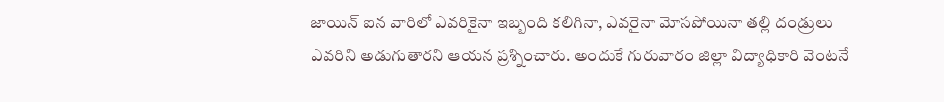జాయిన్ ఐన వారిలో ఎవరికైనా ఇబ్బంది కలిగినా, ఎవరైనా మోసపోయినా తల్లి దండ్రులు ఎవరిని అడుగుతారని ఆయన ప్రశ్నించారు. అందుకే గురువారం జిల్లా విద్యాధికారి వెంటనే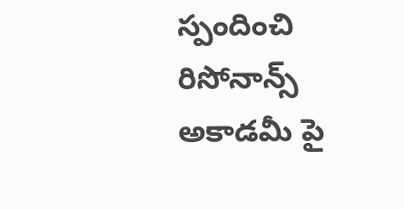స్పందించి రిసోనాన్స్ అకాడమీ పై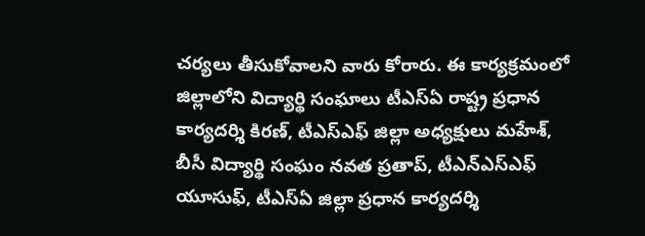చర్యలు తీసుకోవాలని వారు కోరారు. ఈ కార్యక్రమంలో జిల్లాలోని విద్యార్థి సంఘాలు టీఎస్ఏ రాష్ట్ర ప్రధాన కార్యదర్శి కిరణ్, టీఎస్ఎఫ్ జిల్లా అధ్యక్షులు మహేశ్, బీసీ విద్యార్థి సంఘం నవత ప్రతాప్, టీఎన్ఎస్ఎఫ్ యూసుఫ్, టీఎస్ఏ జిల్లా ప్రధాన కార్యదర్శి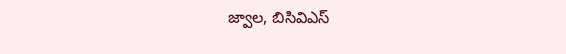జ్వాల, బిసివిఎస్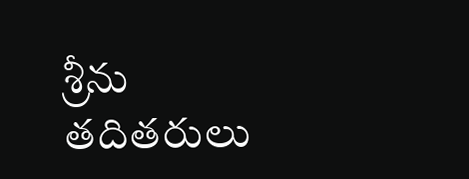శ్రీను తదితరులు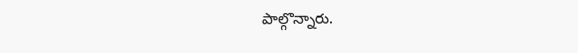పాల్గొన్నారు.